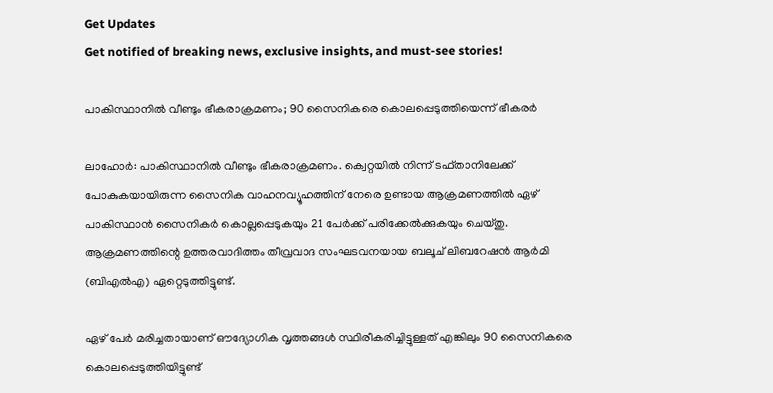Get Updates
Get notified of breaking news, exclusive insights, and must-see stories!

പാകിസ്ഥാനില്‍ വീണ്ടും ഭീകരാക്രമണം; 90 സൈനികരെ കൊലപ്പെടുത്തിയെന്ന് ഭീകരര്‍

ലാഹോര്‍: പാകിസ്ഥാനില്‍ വീണ്ടും ഭീകരാക്രമണം. ക്വെറ്റയില്‍ നിന്ന് ടഫ്താനിലേക്ക് പോകുകയായിരുന്ന സൈനിക വാഹനവ്യൂഹത്തിന് നേരെ ഉണ്ടായ ആക്രമണത്തില്‍ ഏഴ് പാകിസ്ഥാന്‍ സൈനികര്‍ കൊല്ലപ്പെടുകയും 21 പേര്‍ക്ക് പരിക്കേല്‍ക്കുകയും ചെയ്തു. ആക്രമണത്തിന്റെ ഉത്തരവാദിത്തം തീവ്രവാദ സംഘടവനയായ ബലൂച് ലിബറേഷന്‍ ആര്‍മി (ബിഎല്‍എ) ഏറ്റെടുത്തിട്ടുണ്ട്.

ഏഴ് പേര്‍ മരിച്ചതായാണ് ഔദ്യോഗിക വൃത്തങ്ങള്‍ സ്ഥിരീകരിച്ചിട്ടുള്ളത് എങ്കിലും 90 സൈനികരെ കൊലപ്പെടുത്തിയിട്ടുണ്ട്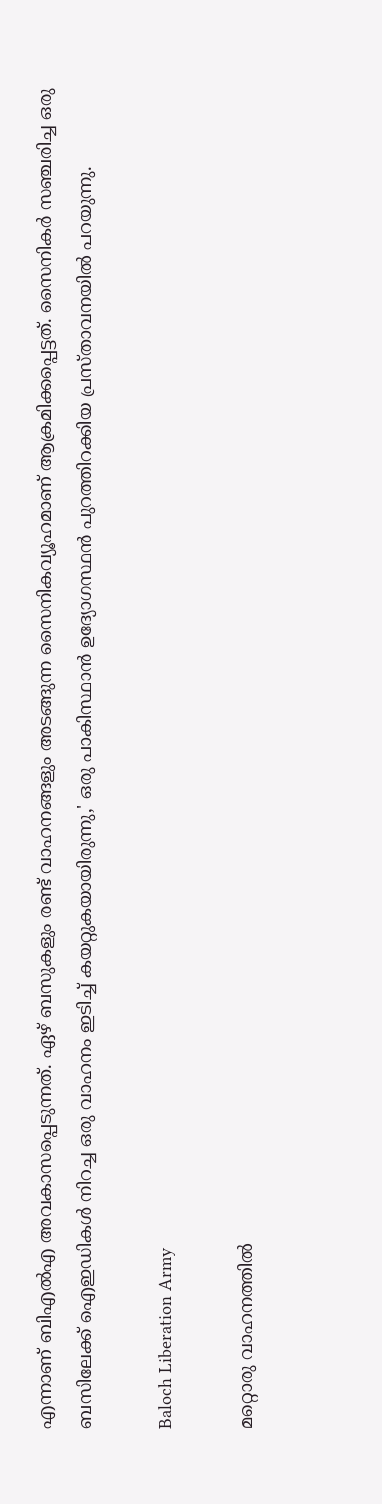എന്നാണ് ബിഎല്‍എ അവകാസപ്പെടുന്നത്. ഏഴ് ബസുകളും രണ്ട് വാഹനങ്ങളും അടങ്ങുന്ന സൈനികവ്യൂഹമാണ് ആക്രമിക്കപ്പെട്ടത്. സൈനികര്‍ സഞ്ചരിച്ച ഒരു ബസിലേക്ക് ഐഇഡികള്‍ നിറച്ച ഒരു വാഹനം ഇടിച്ച് കയറ്റുകയായിരുന്നു,' ഒരു പാകിസ്ഥാന്‍ ഉദ്യോഗസ്ഥന്‍ പുറത്തിറക്കിയ പ്രസ്താവനയില്‍ പറയുന്നു.

Baloch Liberation Army

മറ്റൊരു വാഹനത്തില്‍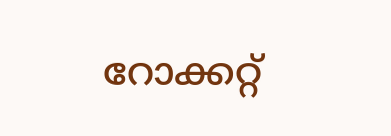റോക്കറ്റ്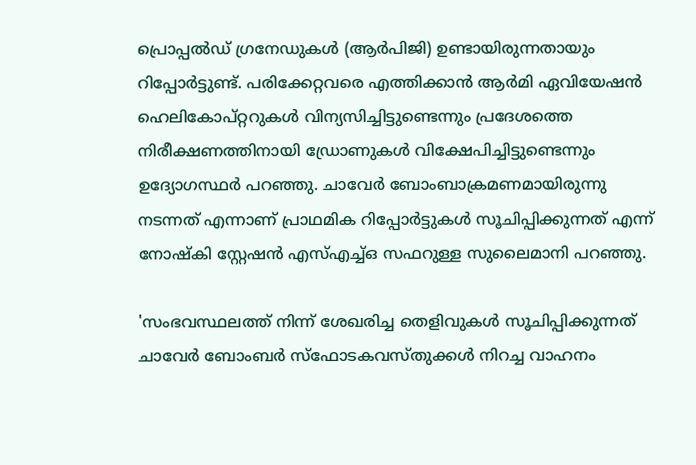പ്രൊപ്പല്‍ഡ് ഗ്രനേഡുകള്‍ (ആര്‍പിജി) ഉണ്ടായിരുന്നതായും റിപ്പോര്‍ട്ടുണ്ട്. പരിക്കേറ്റവരെ എത്തിക്കാന്‍ ആര്‍മി ഏവിയേഷന്‍ ഹെലികോപ്റ്ററുകള്‍ വിന്യസിച്ചിട്ടുണ്ടെന്നും പ്രദേശത്തെ നിരീക്ഷണത്തിനായി ഡ്രോണുകള്‍ വിക്ഷേപിച്ചിട്ടുണ്ടെന്നും ഉദ്യോഗസ്ഥര്‍ പറഞ്ഞു. ചാവേര്‍ ബോംബാക്രമണമായിരുന്നു നടന്നത് എന്നാണ് പ്രാഥമിക റിപ്പോര്‍ട്ടുകള്‍ സൂചിപ്പിക്കുന്നത് എന്ന് നോഷ്‌കി സ്റ്റേഷന്‍ എസ്എച്ച്ഒ സഫറുള്ള സുലൈമാനി പറഞ്ഞു.

'സംഭവസ്ഥലത്ത് നിന്ന് ശേഖരിച്ച തെളിവുകള്‍ സൂചിപ്പിക്കുന്നത് ചാവേര്‍ ബോംബര്‍ സ്‌ഫോടകവസ്തുക്കള്‍ നിറച്ച വാഹനം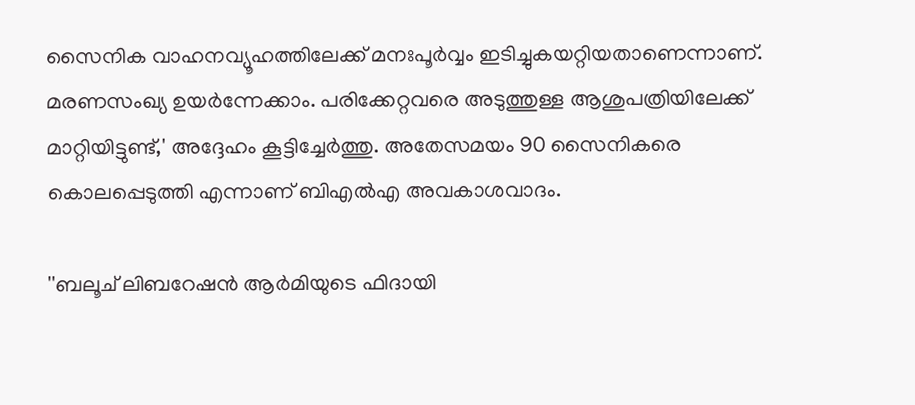സൈനിക വാഹനവ്യൂഹത്തിലേക്ക് മനഃപൂര്‍വ്വം ഇടിച്ചുകയറ്റിയതാണെന്നാണ്. മരണസംഖ്യ ഉയര്‍ന്നേക്കാം. പരിക്കേറ്റവരെ അടുത്തുള്ള ആശുപത്രിയിലേക്ക് മാറ്റിയിട്ടുണ്ട്,' അദ്ദേഹം കൂട്ടിച്ചേര്‍ത്തു. അതേസമയം 90 സൈനികരെ കൊലപ്പെടുത്തി എന്നാണ് ബിഎല്‍എ അവകാശവാദം.

''ബലൂച് ലിബറേഷന്‍ ആര്‍മിയുടെ ഫിദായി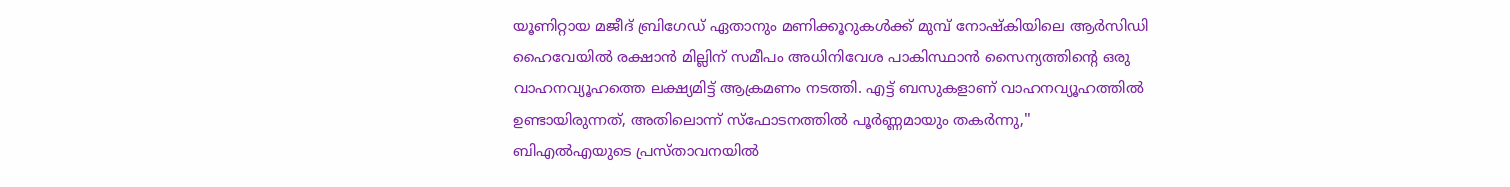യൂണിറ്റായ മജീദ് ബ്രിഗേഡ് ഏതാനും മണിക്കൂറുകള്‍ക്ക് മുമ്പ് നോഷ്‌കിയിലെ ആര്‍സിഡി ഹൈവേയില്‍ രക്ഷാന്‍ മില്ലിന് സമീപം അധിനിവേശ പാകിസ്ഥാന്‍ സൈന്യത്തിന്റെ ഒരു വാഹനവ്യൂഹത്തെ ലക്ഷ്യമിട്ട് ആക്രമണം നടത്തി. എട്ട് ബസുകളാണ് വാഹനവ്യൂഹത്തില്‍ ഉണ്ടായിരുന്നത്, അതിലൊന്ന് സ്‌ഫോടനത്തില്‍ പൂര്‍ണ്ണമായും തകര്‍ന്നു,'' ബിഎല്‍എയുടെ പ്രസ്താവനയില്‍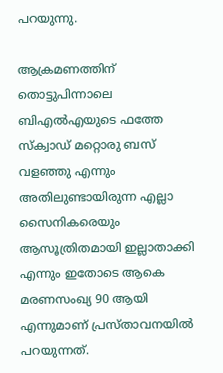പറയുന്നു.

ആക്രമണത്തിന് തൊട്ടുപിന്നാലെ ബിഎല്‍എയുടെ ഫത്തേ സ്‌ക്വാഡ് മറ്റൊരു ബസ് വളഞ്ഞു എന്നും അതിലുണ്ടായിരുന്ന എല്ലാ സൈനികരെയും ആസൂത്രിതമായി ഇല്ലാതാക്കി എന്നും ഇതോടെ ആകെ മരണസംഖ്യ 90 ആയി എന്നുമാണ് പ്രസ്താവനയില്‍ പറയുന്നത്.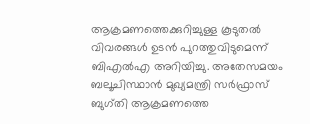ആക്രമണത്തെക്കുറിച്ചുള്ള കൂടുതല്‍ വിവരങ്ങള്‍ ഉടന്‍ പുറത്തുവിടുമെന്ന് ബിഎല്‍എ അറിയിച്ചു. അതേസമയം ബലൂചിസ്ഥാന്‍ മുഖ്യമന്ത്രി സര്‍ഫ്രാസ് ബുഗ്തി ആക്രമണത്തെ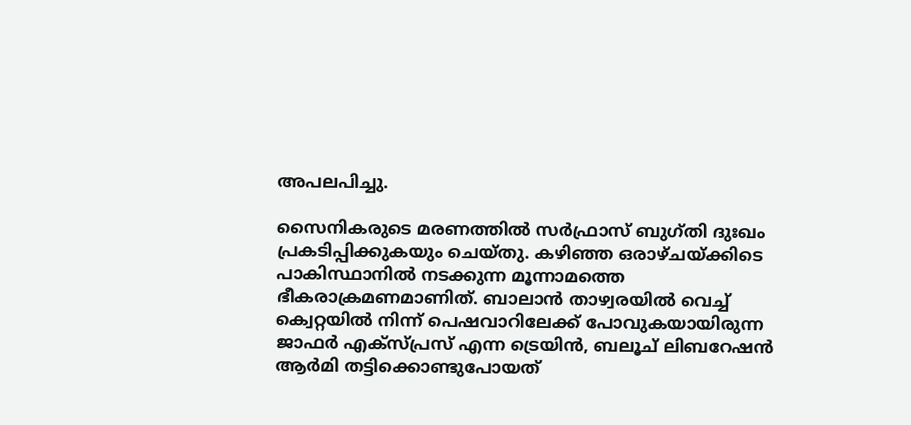അപലപിച്ചു.

സൈനികരുടെ മരണത്തില്‍ സര്‍ഫ്രാസ് ബുഗ്തി ദുഃഖം പ്രകടിപ്പിക്കുകയും ചെയ്തു. കഴിഞ്ഞ ഒരാഴ്ചയ്ക്കിടെ പാകിസ്ഥാനില്‍ നടക്കുന്ന മൂന്നാമത്തെ ഭീകരാക്രമണമാണിത്. ബാലാന്‍ താഴ്വരയില്‍ വെച്ച് ക്വെറ്റയില്‍ നിന്ന് പെഷവാറിലേക്ക് പോവുകയായിരുന്ന ജാഫര്‍ എക്സ്പ്രസ് എന്ന ട്രെയിന്‍, ബലൂച് ലിബറേഷന്‍ ആര്‍മി തട്ടിക്കൊണ്ടുപോയത്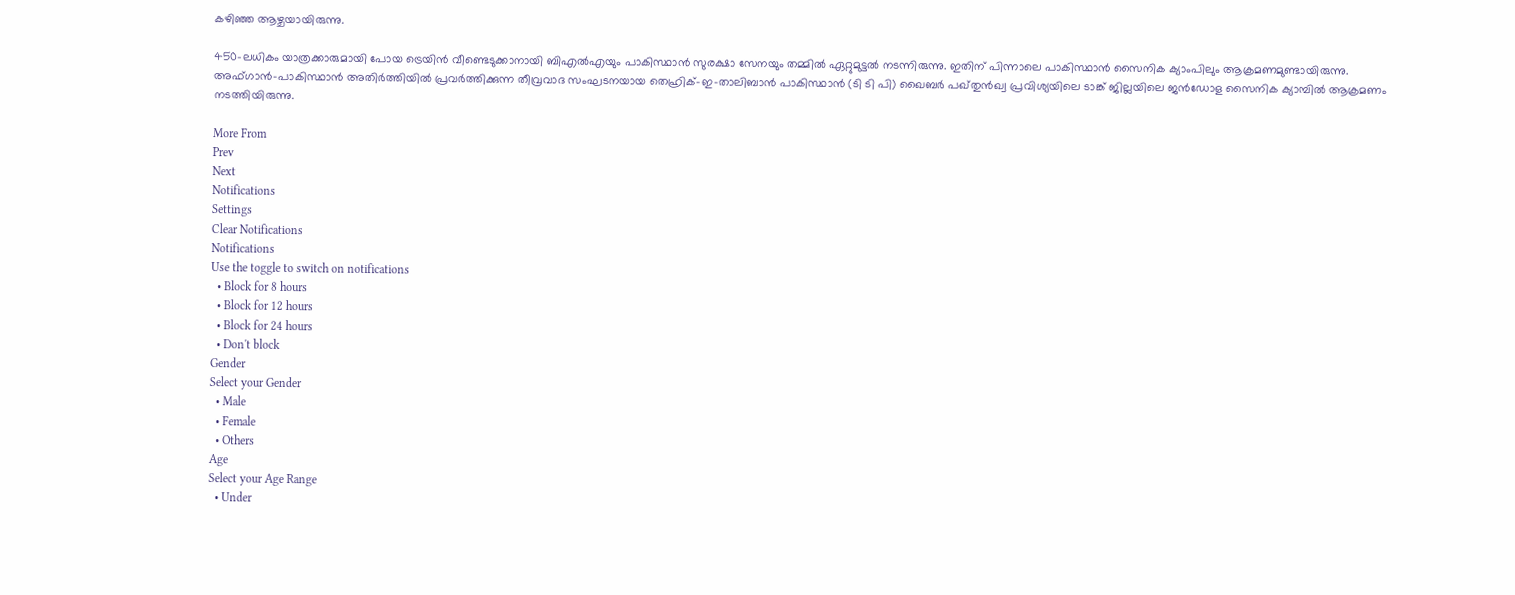കഴിഞ്ഞ ആഴ്ചയായിരുന്നു.

450-ലധികം യാത്രക്കാരുമായി പോയ ട്രെയിന്‍ വീണ്ടെടുക്കാനായി ബിഎല്‍എയും പാകിസ്ഥാന്‍ സുരക്ഷാ സേനയും തമ്മില്‍ ഏറ്റുമുട്ടല്‍ നടന്നിരുന്നു. ഇതിന് പിന്നാലെ പാകിസ്ഥാന്‍ സൈനിക ക്യാംപിലും ആക്രമണമുണ്ടായിരുന്നു. അഫ്ഗാന്‍-പാകിസ്ഥാന്‍ അതിര്‍ത്തിയില്‍ പ്രവര്‍ത്തിക്കുന്ന തീവ്രവാദ സംഘടനയായ തെഹ്രിക്-ഇ-താലിബാന്‍ പാകിസ്ഥാന്‍ (ടി ടി പി) ഖൈബര്‍ പഖ്തുന്‍ഖ്വ പ്രവിശ്യയിലെ ടാങ്ക് ജില്ലയിലെ ജന്‍ഡോള സൈനിക ക്യാമ്പില്‍ ആക്രമണം നടത്തിയിരുന്നു.

More From
Prev
Next
Notifications
Settings
Clear Notifications
Notifications
Use the toggle to switch on notifications
  • Block for 8 hours
  • Block for 12 hours
  • Block for 24 hours
  • Don't block
Gender
Select your Gender
  • Male
  • Female
  • Others
Age
Select your Age Range
  • Under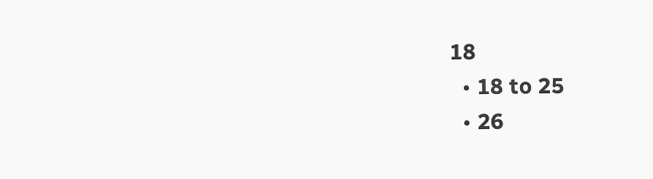18
  • 18 to 25
  • 26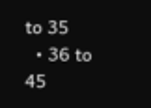to 35
  • 36 to 45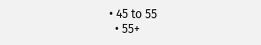• 45 to 55
  • 55+